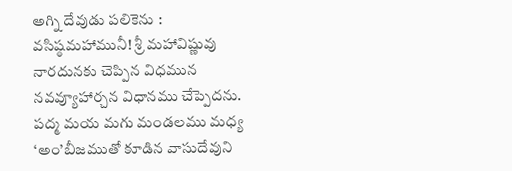అగ్ని దేవుడు పలికెను : వసిష్ఠమహామునీ! శ్రీ మహావిష్ణువు నారదునకు చెప్పిన విధమున నవవ్యూహార్చన విధానము చేప్పెదను. పద్మ మయ మగు మండలము మధ్య ‘అం’బీజముతో కూడిన వాసుదేవుని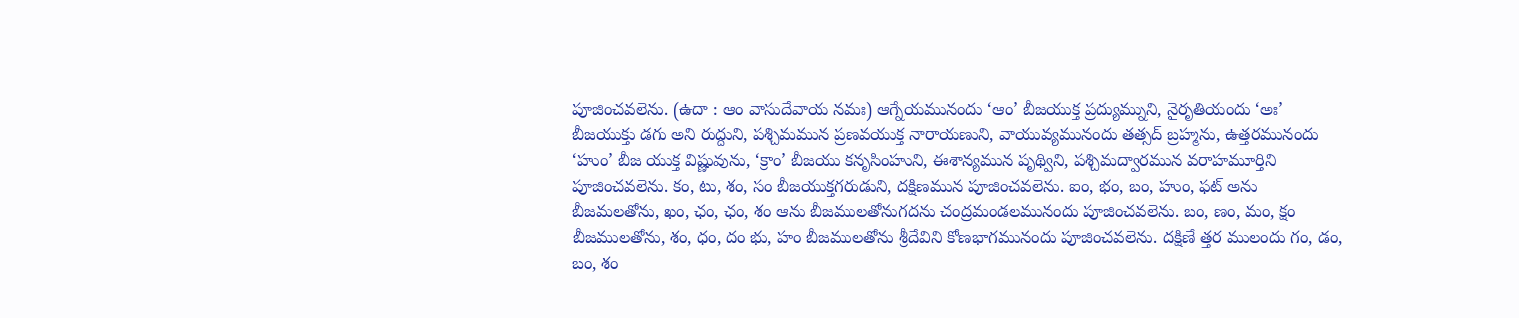పూజించవలెను. (ఉదా : ఆం వాసుదేవాయ నమః) ఆగ్నేయమునందు ‘ఆం’ బీజయుక్త ప్రద్యుమ్నుని, నైరృతియందు ‘అః’ బీజయుక్తు డగు అని రుద్దుని, పశ్చిమమున ప్రణవయుక్త నారాయణుని, వాయువ్యమునందు తత్సద్ బ్రహ్మను, ఉత్తరమునందు ‘హుం’ బీజ యుక్త విష్ణువును, ‘క్రాం’ బీజయు కనృసింహుని, ఈశాన్యమున పృథ్విని, పశ్చిమద్వారమున వరాహమూర్తిని పూజించవలెను. కం, టు, శం, సం బీజయుక్తగరుడుని, దక్షిణమున పూజించవలెను. ఐం, భం, బం, హుం, ఫట్ అను బీజమలతోను, ఖం, ఛం, ఛం, శం ఆను బీజములతోనుగదను చంద్రమండలమునందు పూజించవలెను. బం, ణం, మం, క్షం బీజములతోను, శం, ధం, దం భు, హం బీజములతోను శ్రీదేవిని కోణభాగమునందు పూజించవలెను. దక్షిణే త్తర ములందు గం, డం, బం, శం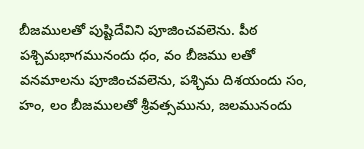బీజములతో పుష్టిదేవిని పూజించవలెను. పీఠ పశ్చిమభాగమునందు ధం, వం బీజము లతో వనమాలను పూజించవలెను, పశ్చిమ దిశయందు సం, హం, లం బీజములతో శ్రీవత్సమును, జలమునందు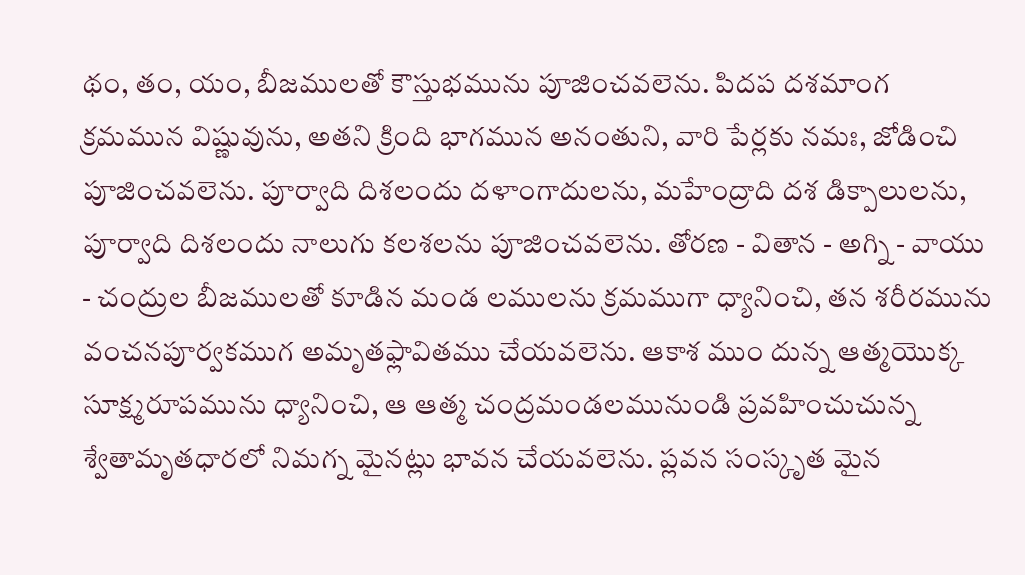థం, తం, యం, బీజములతో కౌస్తుభమును పూజించవలెను. పిదప దశమాంగ క్రమమున విష్ణువును, అతని క్రింది భాగమున అనంతుని, వారి పేర్లకు నమః, జోడించి పూజించవలెను. పూర్వాది దిశలందు దళాంగాదులను, మహేంద్రాది దశ డిక్పాలులను, పూర్వాది దిశలందు నాలుగు కలశలను పూజించవలెను. తోరణ - వితాన - అగ్ని - వాయు - చంద్రుల బీజములతో కూడిన మండ లములను క్రమముగా ధ్యానించి, తన శరీరమును వంచనపూర్వకముగ అమృతఫ్లావితము చేయవలెను. ఆకాశ ముం దున్న ఆత్మయొక్క సూక్ష్మరూపమును ధ్యానించి, ఆ ఆత్మ చంద్రమండలమునుండి ప్రవహించుచున్న శ్వేతామృతధారలో నిమగ్న మైనట్లు భావన చేయవలెను. ప్లవన సంస్కృత మైన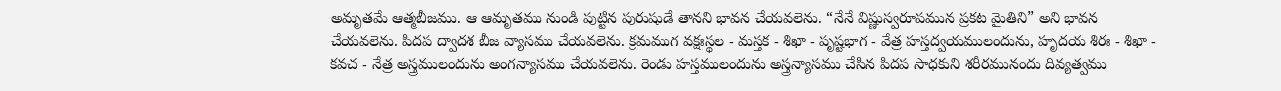అమృతమే ఆత్మబీజము. ఆ ఆమృతము నుండి పుట్టిన పురుషుడే తానని భావన చేయవలెను. “నేనే విష్ణుస్వరూపమున ప్రకట మైతిని” అని భావన చేయవలెను. పిదప ద్వాదశ బీజ వ్యాసము చేయవలెను. క్రమముగ వక్షఃస్థల - మస్తక - శిఖా - పృష్టభాగ - వేత్ర హస్తద్వయములందును, హృదయ శిరః - శిఖా - కవచ - నేత్ర అస్త్రములందును అంగన్యాసము చేయవలెను. రెండు హస్తములందును అస్త్రన్యాసము చేసిన పిదప సాధకుని శరీరమునందు దివ్యత్వము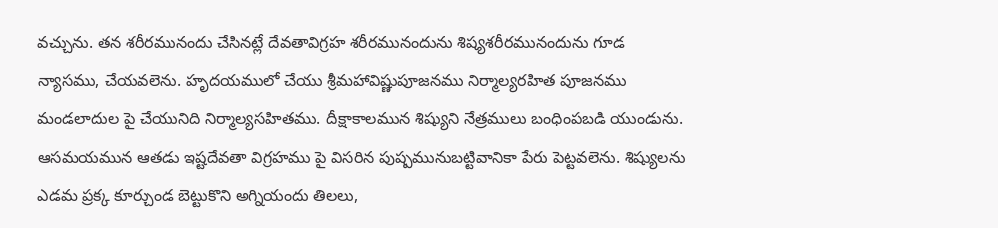వచ్చును. తన శరీరమునందు చేసినట్లే దేవతావిగ్రహ శరీరమునందును శిష్యశరీరమునందును గూడ న్యాసము, చేయవలెను. హృదయములో చేయు శ్రీమహావిష్ణుపూజనము నిర్మాల్యరహిత పూజనము మండలాదుల పై చేయునిది నిర్మాల్యసహితము. దీక్షాకాలమున శిష్యుని నేత్రములు బంధింపబడి యుండును. ఆసమయమున ఆతడు ఇష్టదేవతా విగ్రహము పై విసరిన పుష్పమునుబట్టివానికా పేరు పెట్టవలెను. శిష్యులను ఎడమ ప్రక్క కూర్చుండ బెట్టుకొని అగ్నియందు తిలలు,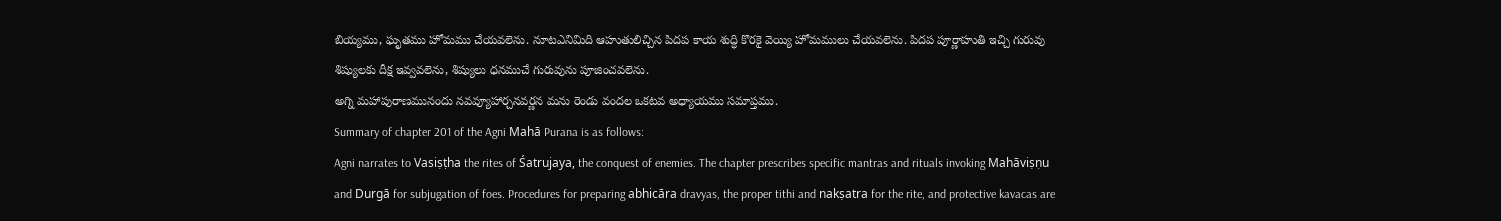బియ్యము, ఘృతము హోమము చేయవలెను. నూటఎనిమిది ఆహుతులిచ్చిన పిదప కాయ శుద్ధి కొరకై వెయ్యి హోమములు చేయవలెను. పిదప పూర్ణాహుతి ఇచ్చి గురువు శిష్యులకు దీక్ష ఇవ్వవలెను, శిష్యులు ధనముచే గురువును పూజించవలెను.
అగ్ని మహాపురాణమునందు నవవ్యూహార్చనవర్ణన మను రెండు వందల ఒకటవ అధ్యాయము సమాప్తము.
Summary of chapter 201 of the Agni Mahā Purana is as follows:
Agni narrates to Vasiṣṭha the rites of Śatrujaya, the conquest of enemies. The chapter prescribes specific mantras and rituals invoking Mahāviṣṇu and Durgā for subjugation of foes. Procedures for preparing abhicāra dravyas, the proper tithi and nakṣatra for the rite, and protective kavacas are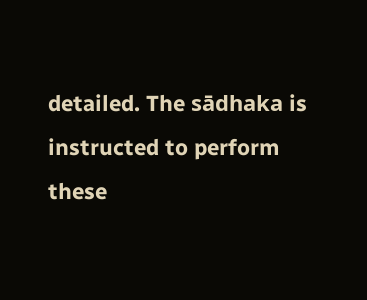detailed. The sādhaka is instructed to perform these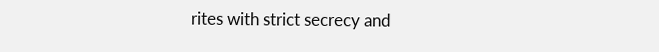rites with strict secrecy and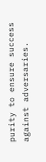purity to ensure success against adversaries.